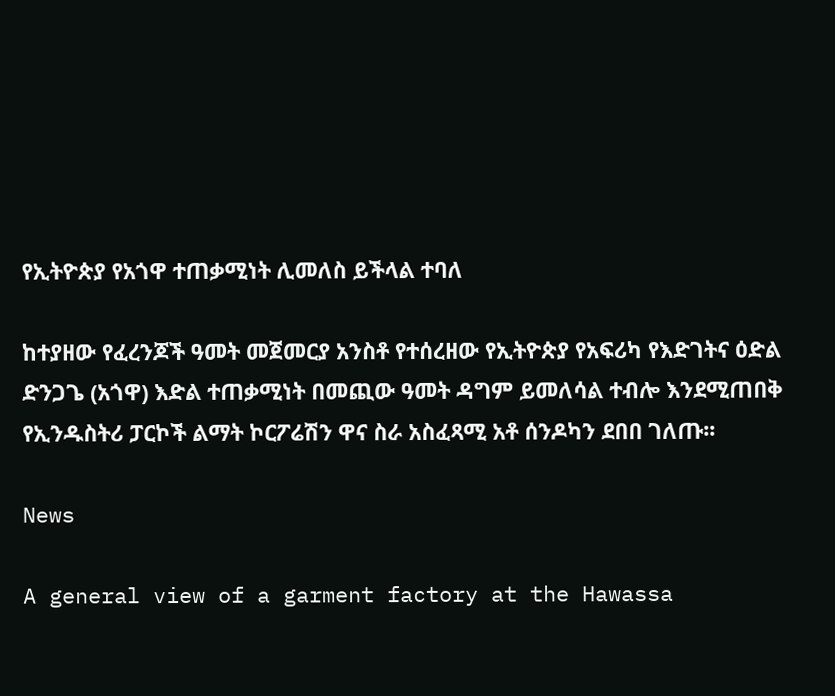የኢትዮጵያ የአጎዋ ተጠቃሚነት ሊመለስ ይችላል ተባለ

ከተያዘው የፈረንጆች ዓመት መጀመርያ አንስቶ የተሰረዘው የኢትዮጵያ የአፍሪካ የእድገትና ዕድል ድንጋጌ (አጎዋ) እድል ተጠቃሚነት በመጪው ዓመት ዳግም ይመለሳል ተብሎ እንደሚጠበቅ የኢንዱስትሪ ፓርኮች ልማት ኮርፖሬሽን ዋና ስራ አስፈጻሚ አቶ ሰንዶካን ደበበ ገለጡ፡፡

News

A general view of a garment factory at the Hawassa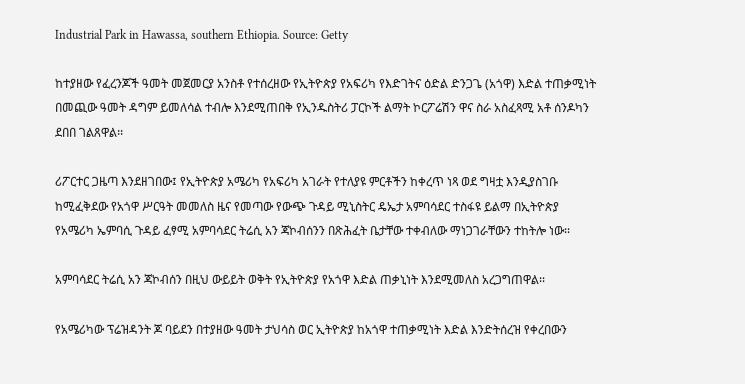Industrial Park in Hawassa, southern Ethiopia. Source: Getty

ከተያዘው የፈረንጆች ዓመት መጀመርያ አንስቶ የተሰረዘው የኢትዮጵያ የአፍሪካ የእድገትና ዕድል ድንጋጌ (አጎዋ) እድል ተጠቃሚነት በመጪው ዓመት ዳግም ይመለሳል ተብሎ እንደሚጠበቅ የኢንዱስትሪ ፓርኮች ልማት ኮርፖሬሽን ዋና ስራ አስፈጻሚ አቶ ሰንዶካን ደበበ ገልጸዋል፡፡

ሪፖርተር ጋዜጣ እንደዘገበው፤ የኢትዮጵያ አሜሪካ የአፍሪካ አገራት የተለያዩ ምርቶችን ከቀረጥ ነጻ ወደ ግዛቷ እንዲያስገቡ ከሚፈቅደው የአጎዋ ሥርዓት መመለስ ዜና የመጣው የውጭ ጉዳይ ሚኒስትር ዴኤታ አምባሳደር ተስፋዩ ይልማ በኢትዮጵያ የአሜሪካ ኤምባሲ ጉዳይ ፈፃሚ አምባሳደር ትሬሲ አን ጃኮብሰንን በጽሕፈት ቤታቸው ተቀብለው ማነጋገራቸውን ተከትሎ ነው፡፡

አምባሳደር ትሬሲ አን ጃኮብሰን በዚህ ውይይት ወቅት የኢትዮጵያ የአጎዋ እድል ጠቃኒነት እንደሚመለስ አረጋግጠዋል፡፡

የአሜሪካው ፕሬዝዳንት ጆ ባይደን በተያዘው ዓመት ታህሳስ ወር ኢትዮጵያ ከአጎዋ ተጠቃሚነት እድል እንድትሰረዝ የቀረበውን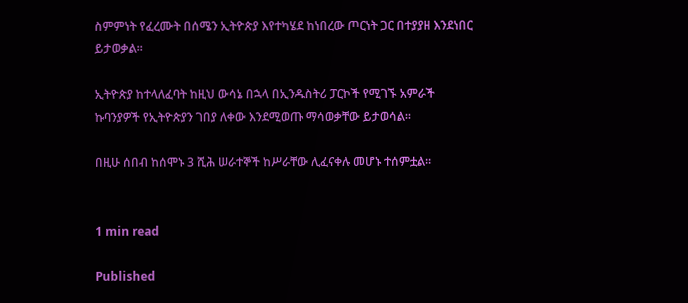ስምምነት የፈረሙት በሰሜን ኢትዮጵያ እየተካሄደ ከነበረው ጦርነት ጋር በተያያዘ እንደነበር ይታወቃል፡፡

ኢትዮጵያ ከተላለፈባት ከዚህ ውሳኔ በኋላ በኢንዱስትሪ ፓርኮች የሚገኙ አምራች ኩባንያዎች የኢትዮጵያን ገበያ ለቀው እንደሚወጡ ማሳወቃቸው ይታወሳል፡፡

በዚሁ ሰበብ ከሰሞኑ 3 ሺሕ ሠራተኞች ከሥራቸው ሊፈናቀሉ መሆኑ ተሰምቷል፡፡


1 min read

Published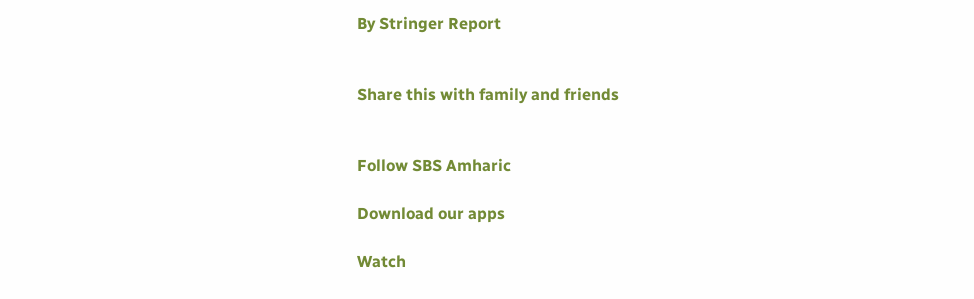By Stringer Report


Share this with family and friends


Follow SBS Amharic

Download our apps

Watch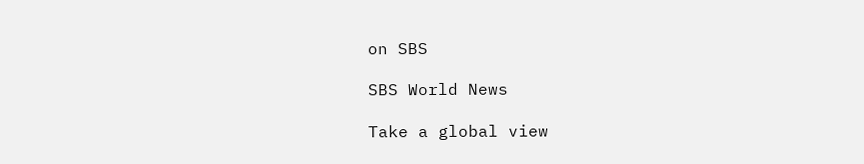on SBS

SBS World News

Take a global view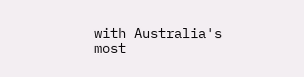with Australia's most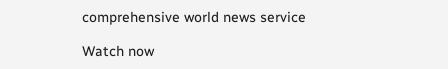comprehensive world news service

Watch now